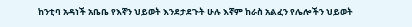ከንቲባ አዳነች አቤቤ የእኛን ህይወት እንደታደጉት ሁሉ እኛም ከራስ አልፈን የሌሎችን ህይወት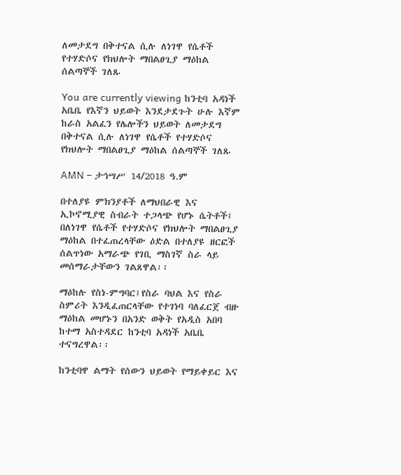ለመታደግ በቅተናል ሲሉ ለነገዋ የሴቶች የተሃድሶና የክህሎት ማበልፀጊያ ማዕከል ሰልጣኞች ገለጹ

You are currently viewing ከንቲባ አዳነች አቤቤ የእኛን ህይወት እንደታደጉት ሁሉ እኛም ከራስ አልፈን የሌሎችን ህይወት ለመታደግ በቅተናል ሲሉ ለነገዋ የሴቶች የተሃድሶና የክህሎት ማበልፀጊያ ማዕከል ሰልጣኞች ገለጹ

AMN – ታኅሣሥ 14/2018 ዓ.ም

በተለያዩ ምክንያቶች ለማህበራዊ እና ኢኮኖሚያዊ ስብራት ተጋላጭ የሆኑ ሴትቶች፤ በለነገዋ የሴቶች የተሃድሶና የክህሎት ማበልፀጊያ ማዕከል በተፈጠረላቸው ዕድል በተለያዩ ዘርፎች ሰልጥነው አማራጭ የገቢ ማስገኛ ስራ ላይ መሰማራታቸውን ገልጸዋል፡፡

ማዕከሉ የስነ-ምግባር፤የስራ ባህል እና የስራ ስምሪት እንዲፈጠርላቸው የተገነባ ባለፈርጀ ብዙ ማዕከል መሆኑን በአንድ ወቅት የአዲስ አበባ ከተማ አስተዳደር ከንቲባ አዳነች አቤቤ ተናግረዋል፡፡

ከንቲባዋ ልማት የሰውን ህይወት የማይቀይር እና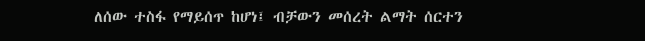ለሰው ተስፋ የማይሰጥ ከሆነ፤ ብቻውን መሰረት ልማት ሰርተን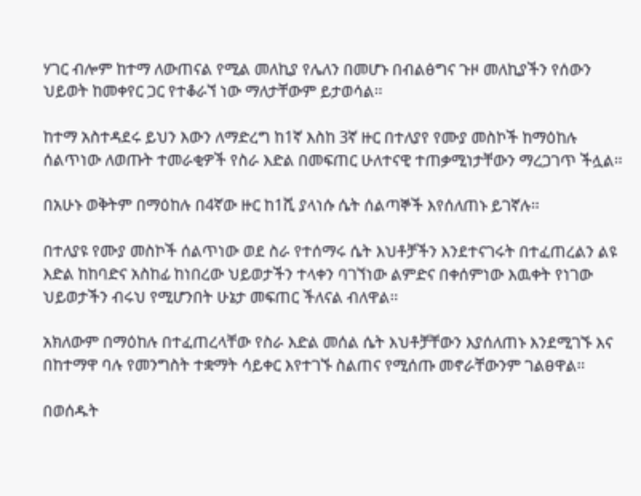ሃገር ብሎም ከተማ ለውጠናል የሚል መለኪያ የሌለን በመሆኑ በብልፅግና ጉዞ መለኪያችን የሰውን ህይወት ከመቀየር ጋር የተቆራኘ ነው ማለታቸውም ይታወሳል፡፡

ከተማ አስተዳደሩ ይህን እውን ለማድረግ ከ1ኛ እስከ 3ኛ ዙር በተለያየ የሙያ መስኮች ከማዕከሉ ሰልጥነው ለወጡት ተመራቂዎች የስራ እድል በመፍጠር ሁለተናዊ ተጠቃሚነታቸውን ማረጋገጥ ችሏል፡፡

በአሁኑ ወቅትም በማዕከሉ በ4ኛው ዙር ከ1ሺ ያላነሱ ሴት ሰልጣኞች እየሰለጠኑ ይገኛሉ፡፡

በተለያዩ የሙያ መስኮች ሰልጥነው ወደ ስራ የተሰማሩ ሴት እህቶቻችን እንደተናገሩት በተፈጠረልን ልዩ እድል ከከባድና አስከፊ ከነበረው ህይወታችን ተላቀን ባገኘነው ልምድና በቀሰምነው እዉቀት የነገው ህይወታችን ብሩህ የሚሆንበት ሁኔታ መፍጠር ችለናል ብለዋል፡፡

አክለውም በማዕከሉ በተፈጠረላቸው የስራ እድል መሰል ሴት እህቶቻቸውን እያሰለጠኑ እንደሚገኙ እና በከተማዋ ባሉ የመንግስት ተቋማት ሳይቀር እየተገኙ ስልጠና የሚሰጡ መኖራቸውንም ገልፀዋል፡፡

በወሰዱት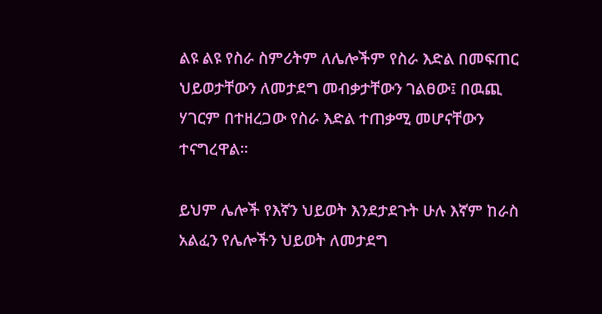ልዩ ልዩ የስራ ስምሪትም ለሌሎችም የስራ እድል በመፍጠር ህይወታቸውን ለመታደግ መብቃታቸውን ገልፀው፤ በዉጪ ሃገርም በተዘረጋው የስራ እድል ተጠቃሚ መሆናቸውን ተናግረዋል፡፡

ይህም ሌሎች የእኛን ህይወት እንደታደጉት ሁሉ እኛም ከራስ አልፈን የሌሎችን ህይወት ለመታደግ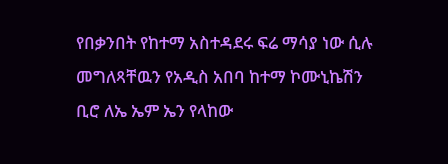የበቃንበት የከተማ አስተዳደሩ ፍሬ ማሳያ ነው ሲሉ መግለጻቸዉን የአዲስ አበባ ከተማ ኮሙኒኬሽን ቢሮ ለኤ ኤም ኤን የላከው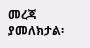መረጃ ያመለክታል፡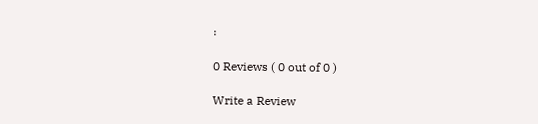፡

0 Reviews ( 0 out of 0 )

Write a Review